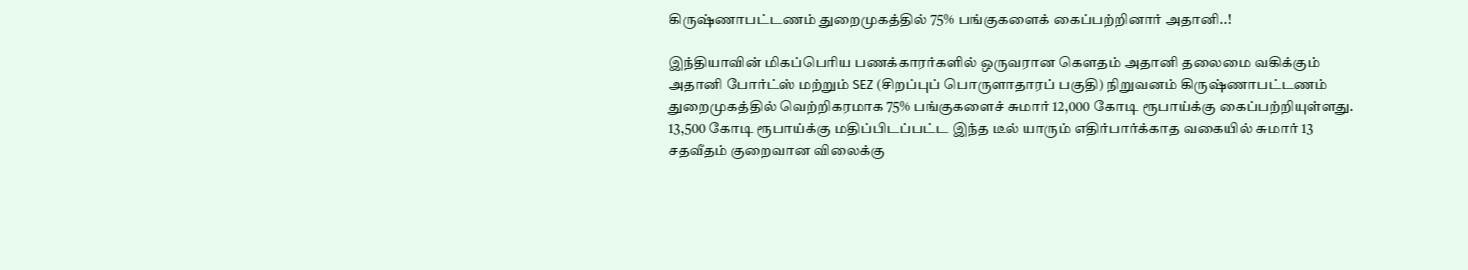கிருஷ்ணாபட்டணம் துறைமுகத்தில் 75% பங்குகளைக் கைப்பற்றினார் அதானி..!

இந்தியாவின் மிகப்பெரிய பணக்காரர்களில் ஒருவரான கெளதம் அதானி தலைமை வகிக்கும் அதானி போர்ட்ஸ் மற்றும் SEZ (சிறப்புப் பொருளாதாரப் பகுதி) நிறுவனம் கிருஷ்ணாபட்டணம் துறைமுகத்தில் வெற்றிகரமாக 75% பங்குகளைச் சுமார் 12,000 கோடி ரூபாய்க்கு கைப்பற்றியுள்ளது. 13,500 கோடி ரூபாய்க்கு மதிப்பிடப்பட்ட இந்த டீல் யாரும் எதிர்பார்க்காத வகையில் சுமார் 13 சதவீதம் குறைவான விலைக்கு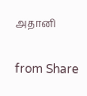அதானி

from Share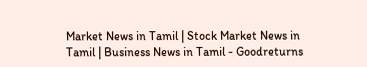Market News in Tamil | Stock Market News in Tamil | Business News in Tamil - Goodreturns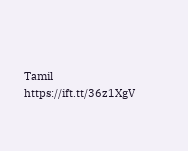Tamil https://ift.tt/36z1XgV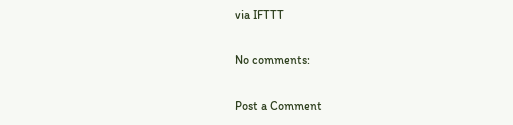via IFTTT

No comments:

Post a Comment